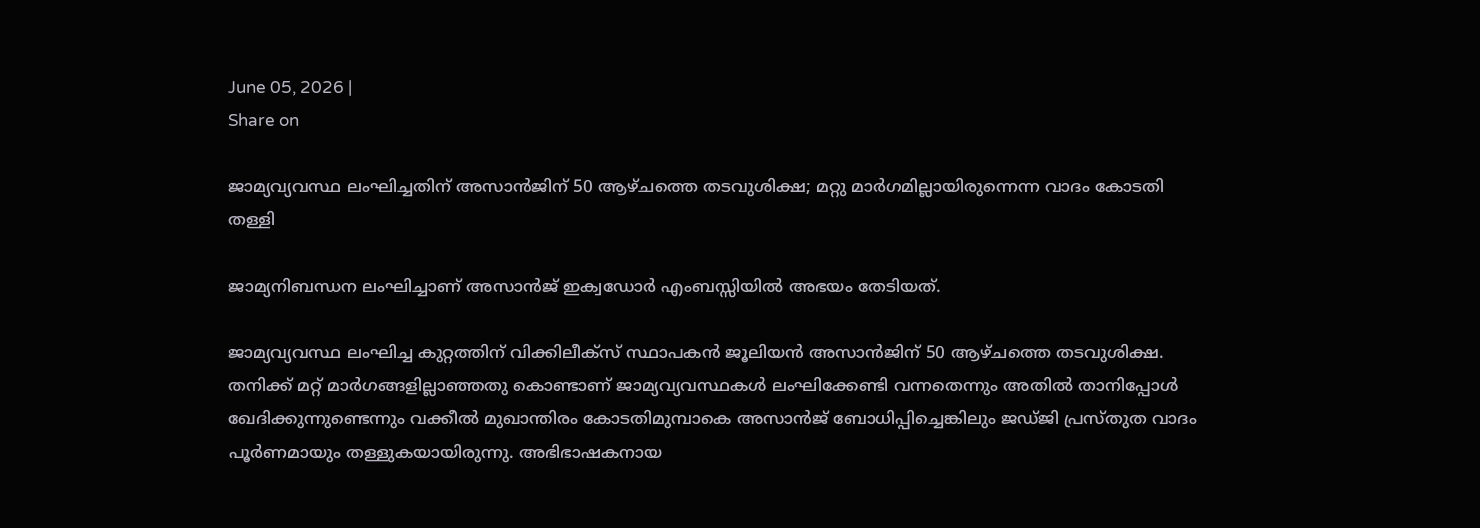June 05, 2026 |
Share on

ജാമ്യവ്യവസ്ഥ ലംഘിച്ചതിന് അസാൻജിന് 50 ആഴ്ചത്തെ തടവുശിക്ഷ; മറ്റു മാർഗമില്ലായിരുന്നെന്ന വാദം കോടതി തള്ളി

ജാമ്യനിബന്ധന ലംഘിച്ചാണ് അസാൻജ് ഇക്വഡോർ എംബസ്സിയിൽ അഭയം തേടിയത്.

ജാമ്യവ്യവസ്ഥ ലംഘിച്ച കുറ്റത്തിന് വിക്കിലീക്സ് സ്ഥാപകൻ ജൂലിയൻ അസാൻജിന് 50 ആഴ്ചത്തെ തടവുശിക്ഷ. തനിക്ക് മറ്റ് മാർഗങ്ങളില്ലാഞ്ഞതു കൊണ്ടാണ് ജാമ്യവ്യവസ്ഥകൾ ലംഘിക്കേണ്ടി വന്നതെന്നും അതിൽ താനിപ്പോൾ ഖേദിക്കുന്നുണ്ടെന്നും വക്കീൽ മുഖാന്തിരം കോടതിമുമ്പാകെ അസാൻജ് ബോധിപ്പിച്ചെങ്കിലും ജഡ്ജി പ്രസ്തുത വാദം പൂർണമായും തള്ളുകയായിരുന്നു. അഭിഭാഷകനായ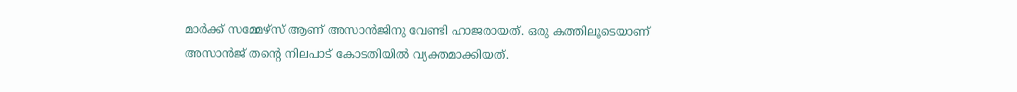മാർക്ക് സമ്മേഴ്സ് ആണ് അസാൻജിനു വേണ്ടി ഹാജരായത്. ഒരു കത്തിലൂടെയാണ് അസാൻജ് തന്റെ നിലപാട് കോടതിയിൽ വ്യക്തമാക്കിയത്.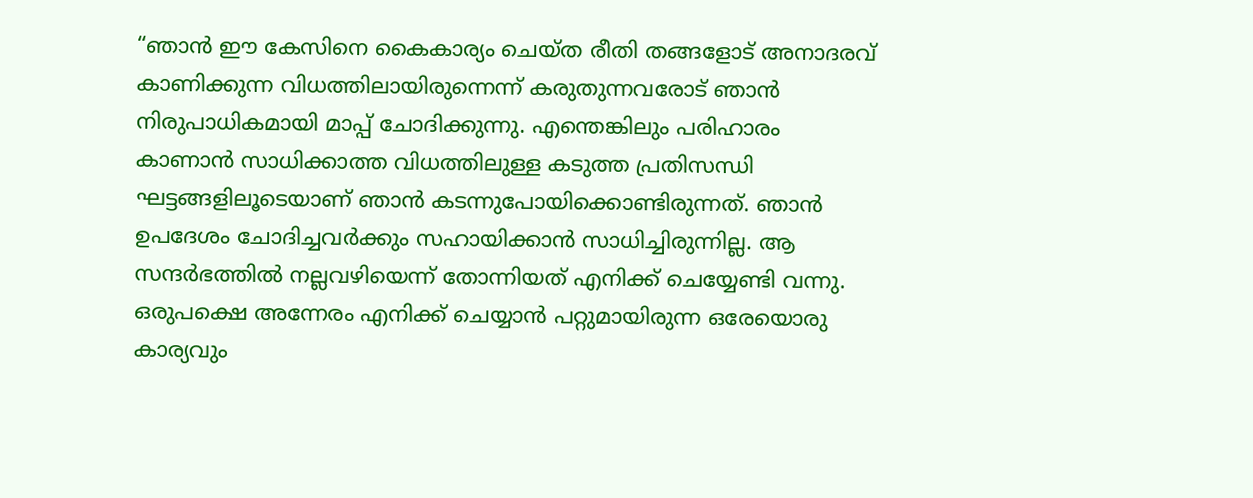“ഞാൻ ഈ കേസിനെ കൈകാര്യം ചെയ്ത രീതി തങ്ങളോട് അനാദരവ് കാണിക്കുന്ന വിധത്തിലായിരുന്നെന്ന് കരുതുന്നവരോട് ഞാൻ നിരുപാധികമായി മാപ്പ് ചോദിക്കുന്നു. എന്തെങ്കിലും പരിഹാരം കാണാൻ സാധിക്കാത്ത വിധത്തിലുള്ള കടുത്ത പ്രതിസന്ധി ഘട്ടങ്ങളിലൂടെയാണ് ഞാൻ കടന്നുപോയിക്കൊണ്ടിരുന്നത്. ഞാൻ ഉപദേശം ചോദിച്ചവർക്കും സഹായിക്കാൻ സാധിച്ചിരുന്നില്ല. ആ സന്ദർഭത്തിൽ നല്ലവഴിയെന്ന് തോന്നിയത് എനിക്ക് ചെയ്യേണ്ടി വന്നു. ഒരുപക്ഷെ അന്നേരം എനിക്ക് ചെയ്യാൻ പറ്റുമായിരുന്ന ഒരേയൊരു കാര്യവും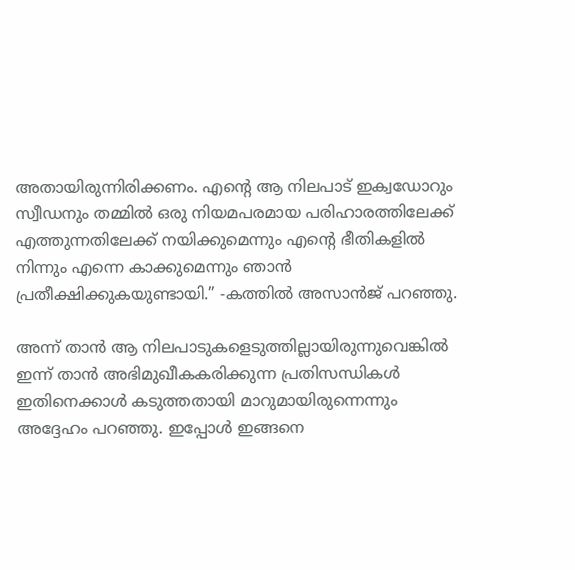അതായിരുന്നിരിക്കണം. എന്റെ ആ നിലപാട് ഇക്വഡോറും സ്വീഡനും തമ്മില്‍ ഒരു നിയമപരമായ പരിഹാരത്തിലേക്ക് എത്തുന്നതിലേക്ക് നയിക്കുമെന്നും എന്റെ ഭീതികളിൽ നിന്നും എന്നെ കാക്കുമെന്നും ഞാൻ പ്രതീക്ഷിക്കുകയുണ്ടായി.” -കത്തിൽ അസാൻജ് പറഞ്ഞു.

അന്ന് താൻ ആ നിലപാടുകളെടുത്തില്ലായിരുന്നുവെങ്കിൽ ഇന്ന് താൻ അഭിമുഖീകകരിക്കുന്ന പ്രതിസന്ധികൾ ഇതിനെക്കാൾ കടുത്തതായി മാറുമായിരുന്നെന്നും അദ്ദേഹം പറഞ്ഞു. ഇപ്പോൾ ഇങ്ങനെ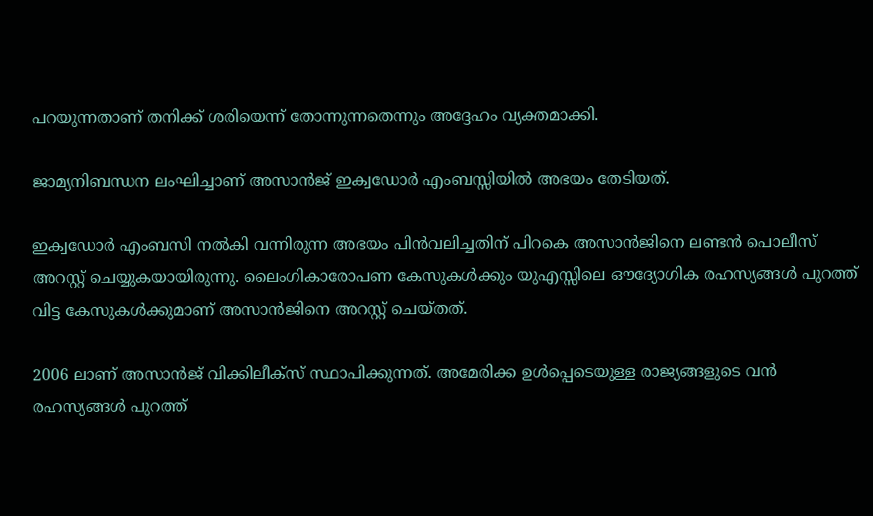പറയുന്നതാണ് തനിക്ക് ശരിയെന്ന് തോന്നുന്നതെന്നും അദ്ദേഹം വ്യക്തമാക്കി.

ജാമ്യനിബന്ധന ലംഘിച്ചാണ് അസാൻജ് ഇക്വഡോർ എംബസ്സിയിൽ അഭയം തേടിയത്.

ഇക്വഡോർ എംബസി നൽകി വന്നിരുന്ന അഭയം പിൻവലിച്ചതിന് പിറകെ അസാൻ‌ജിനെ ലണ്ടൻ പൊലീസ് അറസ്റ്റ് ചെയ്യുകയായിരുന്നു. ലൈംഗികാരോപണ കേസുകൾക്കും യുഎസ്സിലെ ഔദ്യോഗിക രഹസ്യങ്ങൾ പുറത്ത് വിട്ട കേസുകൾക്കുമാണ് അസാൻജിനെ അറസ്റ്റ് ചെയ്തത്.

2006 ലാണ് അസാൻജ് വിക്കിലീക്സ് സ്ഥാപിക്കുന്നത്. അമേരിക്ക ഉൾ‌പ്പെടെയുള്ള രാജ്യങ്ങളുടെ വൻ രഹസ്യങ്ങൾ പുറത്ത്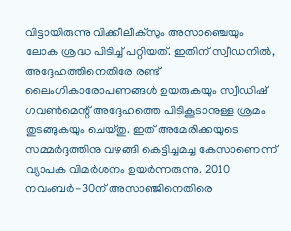വിട്ടായിരുന്നു വിക്കീലീക്സും അസാഞ്ചെയും ലോക ശ്രദ്ധ പിടിച്ച് പറ്റിയത്. ഇതിന് സ്വീഡനിൽ, അദ്ദേഹത്തിനെതിരേ രണ്ട് ലൈംഗികാരോപണങ്ങൾ ഉയരുകയും സ്വീഡിഷ് ഗവൺമെന്റ് അദ്ദേഹത്തെ പിടികൂടാനുള്ള ശ്രമം തുടങ്ങുകയും ചെയ്തു. ഇത് അമേരിക്കയുടെ സമ്മർദ്ദത്തിനു വഴങ്ങി കെട്ടിച്ചമച്ച കേസാണെന്ന് വ്യാപക വിമർശനം ഉയർന്നരുന്നു. 2010 നവംബർ-30ന് അസാഞ്ജിനെതിരെ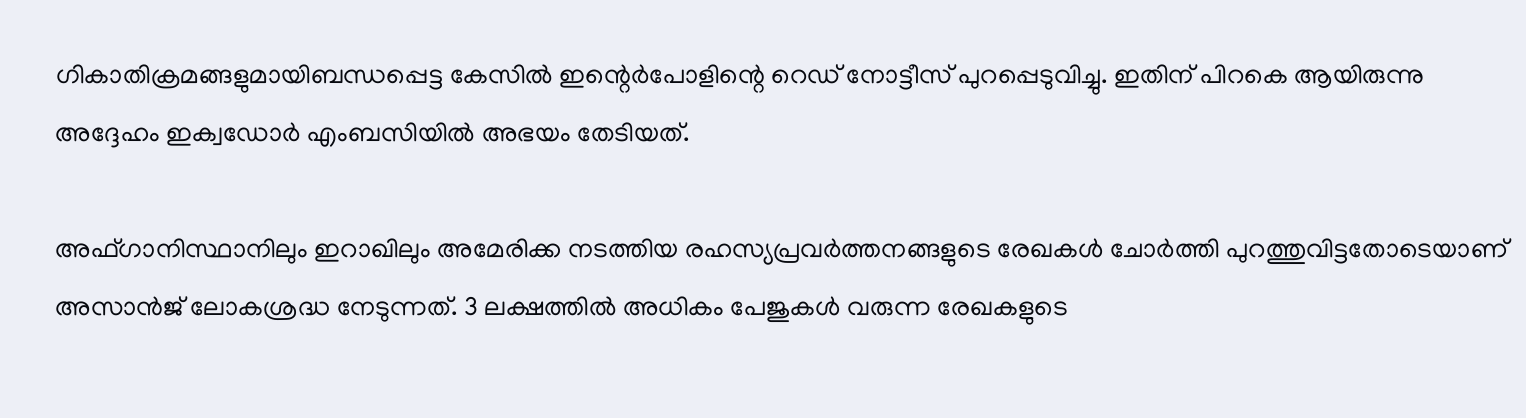ഗികാതിക്രമങ്ങളുമായിബന്ധപ്പെട്ട കേസിൽ ഇന്റെർപോളിന്റെ റെഡ് നോട്ടീസ് പുറപ്പെടുവിച്ചു. ഇതിന് പിറകെ ആയിരുന്നു അദ്ദേഹം ഇക്വഡോർ എംബസിയിൽ അഭയം തേടിയത്.

അഫ്ഗാനിസ്ഥാനിലും ഇറാഖിലും അമേരിക്ക നടത്തിയ രഹസ്യപ്രവർത്തനങ്ങളുടെ രേഖകൾ ചോർത്തി പുറത്തുവിട്ടതോടെയാണ് അസാൻജ് ലോകശ്രദ്ധ നേടുന്നത്. 3 ലക്ഷത്തിൽ അധികം പേജുകൾ വരുന്ന രേഖകളുടെ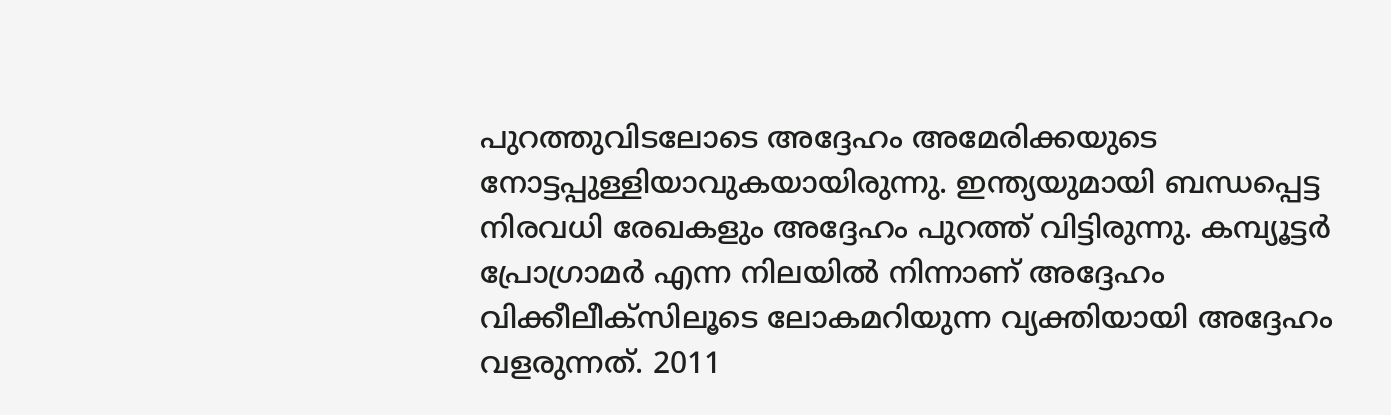പുറത്തുവിടലോടെ അദ്ദേഹം അമേരിക്കയുടെ നോട്ടപ്പുള്ളിയാവുകയായിരുന്നു. ഇന്ത്യയുമായി ബന്ധപ്പെട്ട നിരവധി രേഖകളും അദ്ദേഹം പുറത്ത് വിട്ടിരുന്നു. കമ്പ്യൂട്ടർ പ്രോഗ്രാമർ എന്ന നിലയിൽ നിന്നാണ് അദ്ദേഹം വിക്കീലീക്സിലൂടെ ലോകമറിയുന്ന വ്യക്തിയായി അദ്ദേഹം വളരുന്നത്. 2011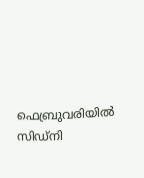ഫെബ്രുവരിയിൽ സിഡ്‌നി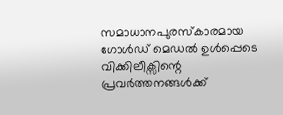സമാധാനപുരസ്കാരമായ ഗോൾഡ് മെഡൽ ഉൾപ്പെടെ വിക്കിലീക്സിന്റെ പ്രവർത്തനങ്ങൾക്ക്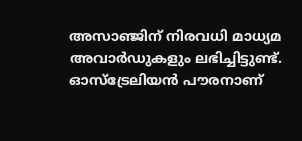അസാഞ്ജിന് നിരവധി മാധ്യമ അവാർഡുകളും ലഭിച്ചിട്ടുണ്ട്. ഓസ്ട്രേലിയൻ പൗരനാണ്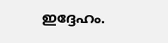ഇദ്ദേഹം.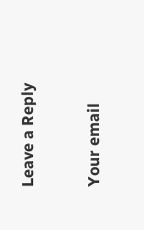Leave a Reply

Your email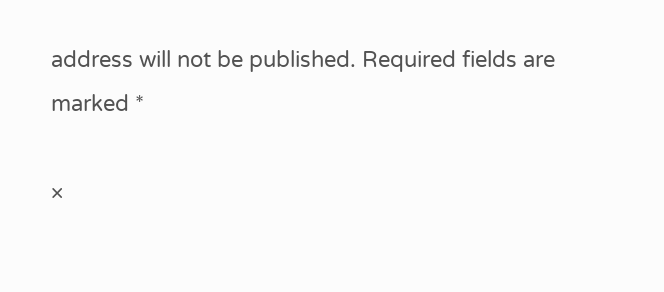address will not be published. Required fields are marked *

×